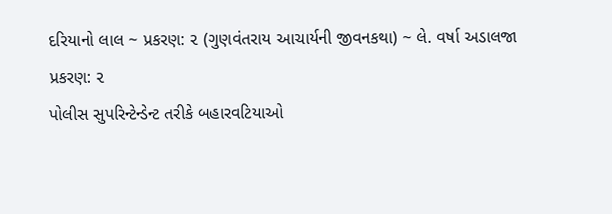દરિયાનો લાલ ~ પ્રકરણ: ૨ (ગુણવંતરાય આચાર્યની જીવનકથા) ~ લે. વર્ષા અડાલજા
પ્રકરણ: ૨
પોલીસ સુપરિન્ટેન્ડેન્ટ તરીકે બહારવટિયાઓ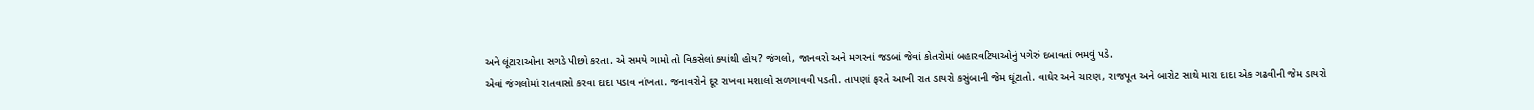અને લૂંટારાઓના સગડે પીછો કરતા. એ સમયે ગામો તો વિકસેલાં ક્યાંથી હોય? જંગલો, જાનવરો અને મગરનાં જડબાં જેવાં કોતરોમાં બહારવટિયાઓનું પગેરું દબાવતાં ભમવું પડે.
એવાં જંગલોમાં રાતવાસો કરવા દાદા પડાવ નાંખતા. જનાવરોને દૂર રાખવા મશાલો સળગાવવી પડતી. તાપણાં ફરતે આખી રાત ડાયરો કસુંબાની જેમ ઘૂંટાતો. વાઘેર અને ચારણ, રાજપૂત અને બારોટ સાથે મારા દાદા એક ગઢવીની જેમ ડાયરો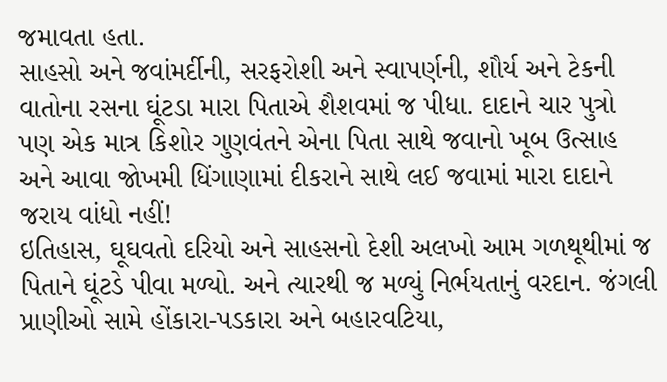જમાવતા હતા.
સાહસો અને જવાંમર્દીની, સરફરોશી અને સ્વાપર્ણની, શૌર્ય અને ટેકની વાતોના રસના ઘૂંટડા મારા પિતાએ શૈશવમાં જ પીધા. દાદાને ચાર પુત્રો પણ એક માત્ર કિશોર ગુણવંતને એના પિતા સાથે જવાનો ખૂબ ઉત્સાહ અને આવા જોખમી ધિંગાણામાં દીકરાને સાથે લઈ જવામાં મારા દાદાને જરાય વાંધો નહીં!
ઇતિહાસ, ઘૂઘવતો દરિયો અને સાહસનો દેશી અલખો આમ ગળથૂથીમાં જ પિતાને ઘૂંટડે પીવા મળ્યો. અને ત્યારથી જ મળ્યું નિર્ભયતાનું વરદાન. જંગલી પ્રાણીઓ સામે હોંકારા-પડકારા અને બહારવટિયા,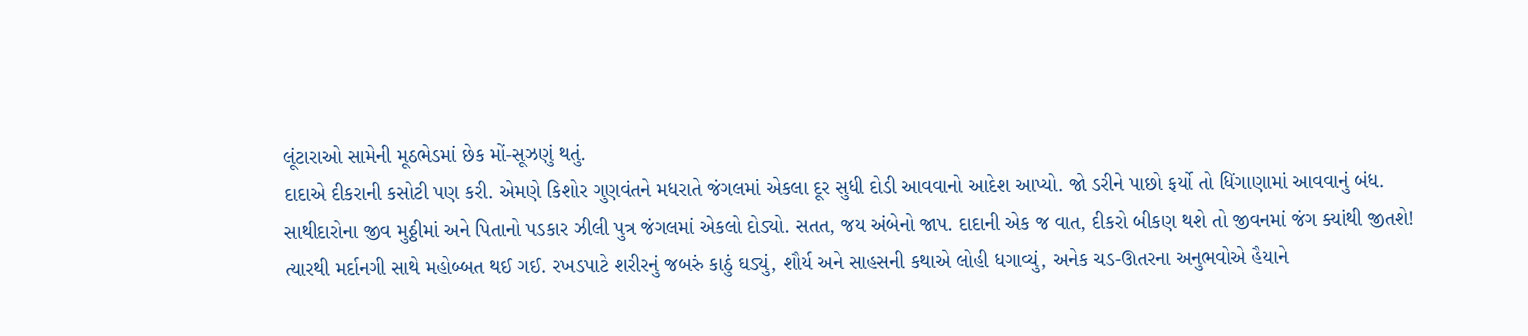લૂંટારાઓ સામેની મૂઠભેડમાં છેક મોં-સૂઝણું થતું.
દાદાએ દીકરાની કસોટી પણ કરી. એમણે કિશોર ગુણવંતને મધરાતે જંગલમાં એકલા દૂર સુધી દોડી આવવાનો આદેશ આપ્યો. જો ડરીને પાછો ફર્યો તો ધિંગાણામાં આવવાનું બંધ. સાથીદારોના જીવ મુઠ્ઠીમાં અને પિતાનો પડકાર ઝીલી પુત્ર જંગલમાં એકલો દોડ્યો. સતત, જય અંબેનો જાપ. દાદાની એક જ વાત, દીકરો બીકણ થશે તો જીવનમાં જંગ ક્યાંથી જીતશે!
ત્યારથી મર્દાનગી સાથે મહોબ્બત થઈ ગઈ. રખડપાટે શરીરનું જબરું કાઠું ઘડ્યું, શૌર્ય અને સાહસની કથાએ લોહી ધગાવ્યું, અનેક ચડ-ઊતરના અનુભવોએ હૈયાને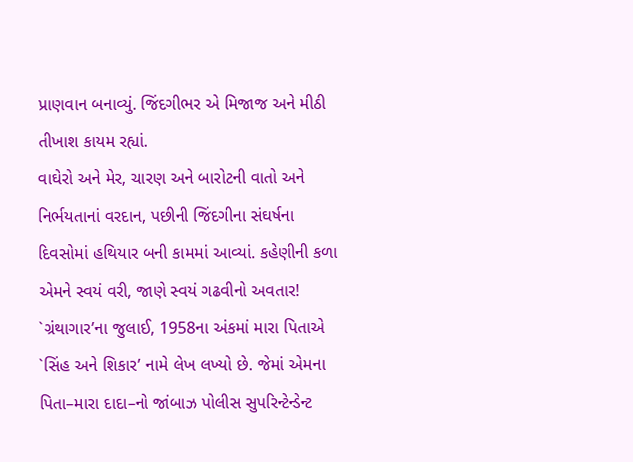પ્રાણવાન બનાવ્યું. જિંદગીભર એ મિજાજ અને મીઠી તીખાશ કાયમ રહ્યાં.
વાઘેરો અને મેર, ચારણ અને બારોટની વાતો અને નિર્ભયતાનાં વરદાન, પછીની જિંદગીના સંઘર્ષના દિવસોમાં હથિયાર બની કામમાં આવ્યાં. કહેણીની કળા એમને સ્વયં વરી, જાણે સ્વયં ગઢવીનો અવતાર!
`ગ્રંથાગાર’ના જુલાઈ, 1958ના અંકમાં મારા પિતાએ `સિંહ અને શિકાર’ નામે લેખ લખ્યો છે. જેમાં એમના પિતા–મારા દાદા–નો જાંબાઝ પોલીસ સુપરિન્ટેન્ડેન્ટ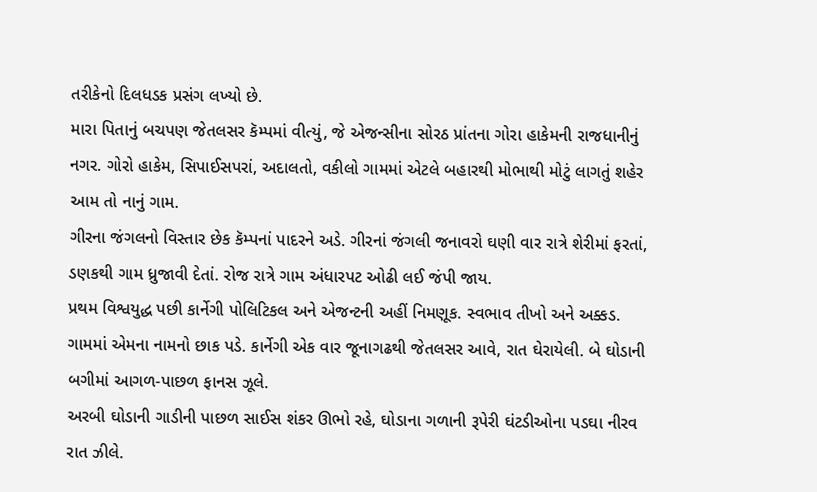તરીકેનો દિલધડક પ્રસંગ લખ્યો છે.
મારા પિતાનું બચપણ જેતલસર કૅમ્પમાં વીત્યું, જે એજન્સીના સોરઠ પ્રાંતના ગોરા હાકેમની રાજધાનીનું નગર. ગોરો હાકેમ, સિપાઈસપરાં, અદાલતો, વકીલો ગામમાં એટલે બહારથી મોભાથી મોટું લાગતું શહેર આમ તો નાનું ગામ.
ગીરના જંગલનો વિસ્તાર છેક કૅમ્પનાં પાદરને અડે. ગીરનાં જંગલી જનાવરો ઘણી વાર રાત્રે શેરીમાં ફરતાં, ડણકથી ગામ ધ્રુજાવી દેતાં. રોજ રાત્રે ગામ અંધારપટ ઓઢી લઈ જંપી જાય.
પ્રથમ વિશ્વયુદ્ધ પછી કાર્નેગી પોલિટિકલ અને એજન્ટની અહીં નિમણૂક. સ્વભાવ તીખો અને અક્કડ. ગામમાં એમના નામનો છાક પડે. કાર્નેગી એક વાર જૂનાગઢથી જેતલસર આવે, રાત ઘેરાયેલી. બે ઘોડાની બગીમાં આગળ-પાછળ ફાનસ ઝૂલે.
અરબી ઘોડાની ગાડીની પાછળ સાઈસ શંકર ઊભો રહે, ઘોડાના ગળાની રૂપેરી ઘંટડીઓના પડઘા નીરવ રાત ઝીલે.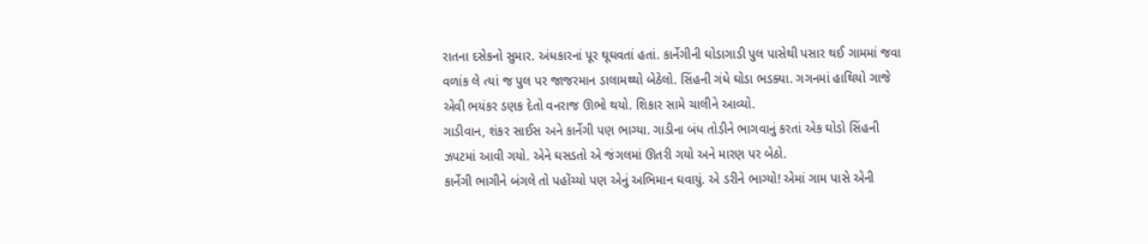રાતના દસેકનો સુમાર. અંધકારનાં પૂર ઘૂઘવતાં હતાં. કાર્નેગીની ઘોડાગાડી પુલ પાસેથી પસાર થઈ ગામમાં જવા વળાંક લે ત્યાં જ પુલ પર જાજરમાન ડાલામથ્થો બેઠેલો. સિંહની ગંધે ઘોડા ભડક્યા. ગગનમાં હાથિયો ગાજે એવી ભયંકર ડણક દેતો વનરાજ ઊભો થયો. શિકાર સામે ચાલીને આવ્યો.
ગાડીવાન, શંકર સાઈસ અને કાર્નેગી પણ ભાગ્યા. ગાડીના બંધ તોડીને ભાગવાનું કરતાં એક ઘોડો સિંહની ઝપટમાં આવી ગયો. એને ઘસડતો એ જંગલમાં ઊતરી ગયો અને મારણ પર બેઠો.
કાર્નેગી ભાગીને બંગલે તો પહોંચ્યો પણ એનું અભિમાન ઘવાયું. એ ડરીને ભાગ્યો! એમાં ગામ પાસે એની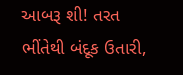આબરૂ શી! તરત ભીંતેથી બંદૂક ઉતારી,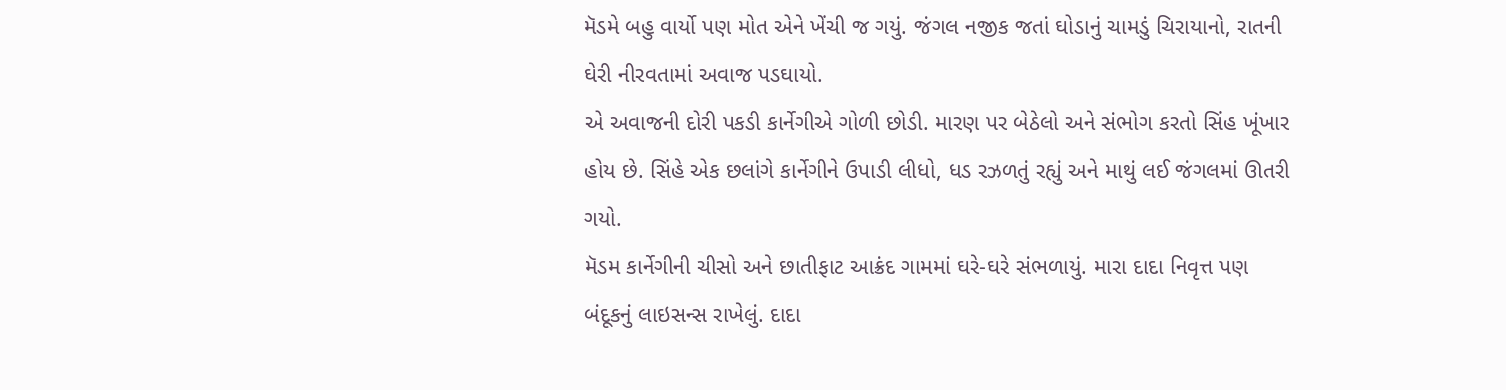મૅડમે બહુ વાર્યો પણ મોત એને ખેંચી જ ગયું. જંગલ નજીક જતાં ઘોડાનું ચામડું ચિરાયાનો, રાતની ઘેરી નીરવતામાં અવાજ પડઘાયો.
એ અવાજની દોરી પકડી કાર્નેગીએ ગોળી છોડી. મારણ પર બેઠેલો અને સંભોગ કરતો સિંહ ખૂંખાર હોય છે. સિંહે એક છલાંગે કાર્નેગીને ઉપાડી લીધો, ધડ રઝળતું રહ્યું અને માથું લઈ જંગલમાં ઊતરી ગયો.
મૅડમ કાર્નેગીની ચીસો અને છાતીફાટ આક્રંદ ગામમાં ઘરે-ઘરે સંભળાયું. મારા દાદા નિવૃત્ત પણ બંદૂકનું લાઇસન્સ રાખેલું. દાદા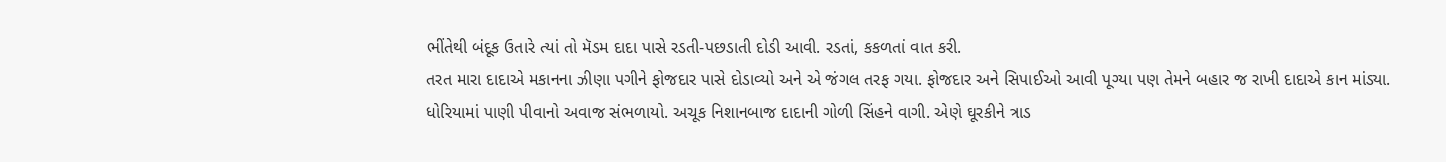ભીંતેથી બંદૂક ઉતારે ત્યાં તો મૅડમ દાદા પાસે રડતી-પછડાતી દોડી આવી. રડતાં, કકળતાં વાત કરી.
તરત મારા દાદાએ મકાનના ઝીણા પગીને ફોજદાર પાસે દોડાવ્યો અને એ જંગલ તરફ ગયા. ફોજદાર અને સિપાઈઓ આવી પૂગ્યા પણ તેમને બહાર જ રાખી દાદાએ કાન માંડ્યા. ધોરિયામાં પાણી પીવાનો અવાજ સંભળાયો. અચૂક નિશાનબાજ દાદાની ગોળી સિંહને વાગી. એણે ઘૂરકીને ત્રાડ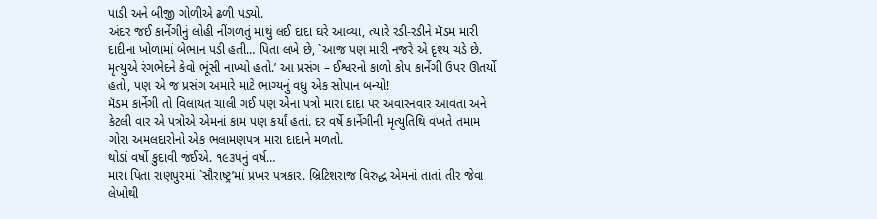પાડી અને બીજી ગોળીએ ઢળી પડ્યો.
અંદર જઈ કાર્નેગીનું લોહી નીંગળતું માથું લઈ દાદા ઘરે આવ્યા, ત્યારે રડી-રડીને મૅડમ મારી દાદીના ખોળામાં બેભાન પડી હતી… પિતા લખે છે, `આજ પણ મારી નજરે એ દૃશ્ય ચડે છે. મૃત્યુએ રંગભેદને કેવો ભૂંસી નાખ્યો હતો.’ આ પ્રસંગ – ઈશ્વરનો કાળો કોપ કાર્નેગી ઉપર ઊતર્યો હતો, પણ એ જ પ્રસંગ અમારે માટે ભાગ્યનું વધુ એક સોપાન બન્યો!
મૅડમ કાર્નેગી તો વિલાયત ચાલી ગઈ પણ એના પત્રો મારા દાદા પર અવારનવાર આવતા અને કેટલી વાર એ પત્રોએ એમનાં કામ પણ કર્યાં હતાં. દર વર્ષે કાર્નેગીની મૃત્યુતિથિ વખતે તમામ ગોરા અમલદારોનો એક ભલામણપત્ર મારા દાદાને મળતો.
થોડાં વર્ષો કુદાવી જઈએ. ૧૯૩૫નું વર્ષ…
મારા પિતા રાણપુરમાં `સૌરાષ્ટ્ર’માં પ્રખર પત્રકાર. બ્રિટિશરાજ વિરુદ્ધ એમનાં તાતાં તીર જેવા લેખોથી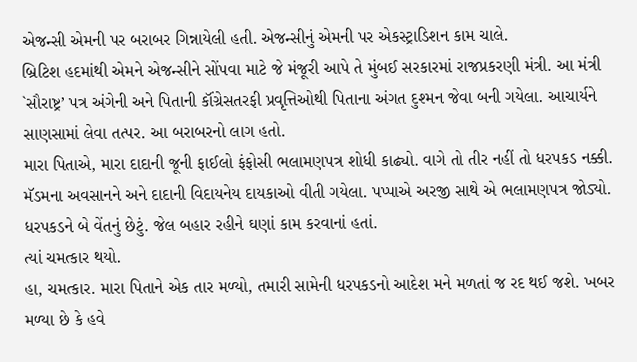એજન્સી એમની પર બરાબર ગિન્નાયેલી હતી. એજન્સીનું એમની પર એકસ્ટ્રાડિશન કામ ચાલે.
બ્રિટિશ હદમાંથી એમને એજન્સીને સોંપવા માટે જે મંજૂરી આપે તે મુંબઈ સરકારમાં રાજપ્રકરણી મંત્રી. આ મંત્રી `સૌરાષ્ટ્ર’ પત્ર અંગેની અને પિતાની કૉંગ્રેસતરફી પ્રવૃત્તિઓથી પિતાના અંગત દુશ્મન જેવા બની ગયેલા. આચાર્યને સાણસામાં લેવા તત્પર. આ બરાબરનો લાગ હતો.
મારા પિતાએ, મારા દાદાની જૂની ફાઈલો ફંફોસી ભલામણપત્ર શોધી કાઢ્યો. વાગે તો તીર નહીં તો ધરપકડ નક્કી. મૅડમના અવસાનને અને દાદાની વિદાયનેય દાયકાઓ વીતી ગયેલા. પપ્પાએ અરજી સાથે એ ભલામણપત્ર જોડ્યો. ધરપકડને બે વેંતનું છેટું. જેલ બહાર રહીને ઘણાં કામ કરવાનાં હતાં.
ત્યાં ચમત્કાર થયો.
હા, ચમત્કાર. મારા પિતાને એક તાર મળ્યો, તમારી સામેની ધરપકડનો આદેશ મને મળતાં જ રદ થઈ જશે. ખબર મળ્યા છે કે હવે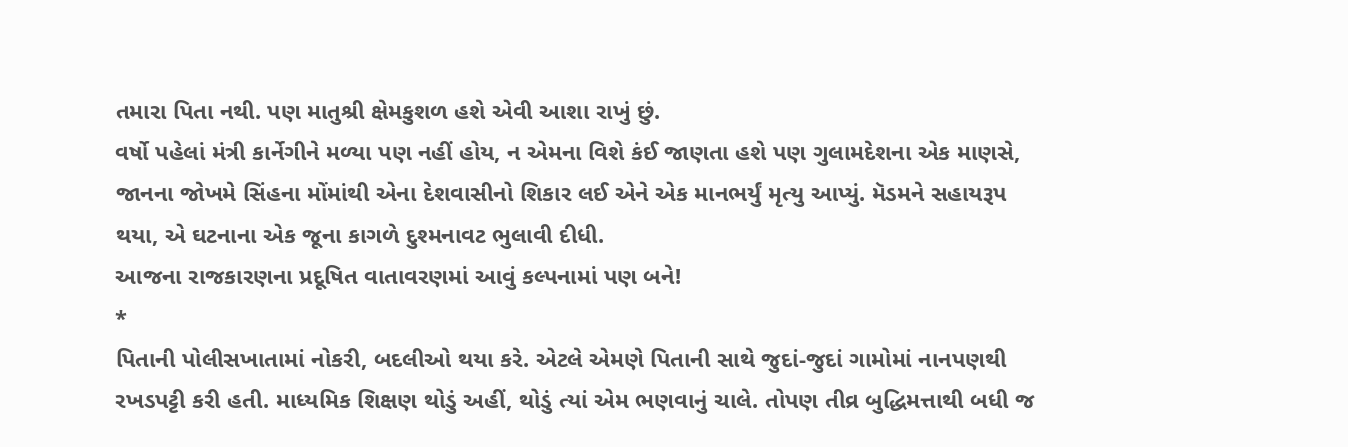તમારા પિતા નથી. પણ માતુશ્રી ક્ષેમકુશળ હશે એવી આશા રાખું છું.
વર્ષો પહેલાં મંત્રી કાર્નેગીને મળ્યા પણ નહીં હોય, ન એમના વિશે કંઈ જાણતા હશે પણ ગુલામદેશના એક માણસે, જાનના જોખમે સિંહના મોંમાંથી એના દેશવાસીનો શિકાર લઈ એને એક માનભર્યું મૃત્યુ આપ્યું. મૅડમને સહાયરૂપ થયા, એ ઘટનાના એક જૂના કાગળે દુશ્મનાવટ ભુલાવી દીધી.
આજના રાજકારણના પ્રદૂષિત વાતાવરણમાં આવું કલ્પનામાં પણ બને!
*
પિતાની પોલીસખાતામાં નોકરી, બદલીઓ થયા કરે. એટલે એમણે પિતાની સાથે જુદાં-જુદાં ગામોમાં નાનપણથી રખડપટ્ટી કરી હતી. માધ્યમિક શિક્ષણ થોડું અહીં, થોડું ત્યાં એમ ભણવાનું ચાલે. તોપણ તીવ્ર બુદ્ધિમત્તાથી બધી જ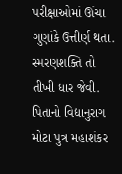પરીક્ષાઓમાં ઊંચા ગુણાંકે ઉત્તીર્ણ થતા. સ્મરણશક્તિ તો તીખી ધાર જેવી.
પિતાનો વિદ્યાનુરાગ મોટા પુત્ર મહાશંકર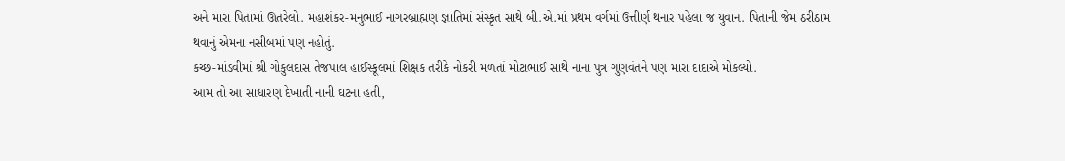અને મારા પિતામાં ઊતરેલો. મહાશંકર-મનુભાઈ નાગરબ્રાહ્મણ જ્ઞાતિમાં સંસ્કૃત સાથે બી.એ.માં પ્રથમ વર્ગમાં ઉત્તીર્ણ થનાર પહેલા જ યુવાન. પિતાની જેમ ઠરીઠામ થવાનું એમના નસીબમાં પણ નહોતું.
કચ્છ-માંડવીમાં શ્રી ગોકુલદાસ તેજપાલ હાઈસ્કૂલમાં શિક્ષક તરીકે નોકરી મળતાં મોટાભાઈ સાથે નાના પુત્ર ગુણવંતને પણ મારા દાદાએ મોકલ્યો.
આમ તો આ સાધારણ દેખાતી નાની ઘટના હતી,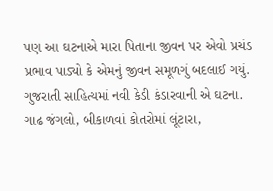પણ આ ઘટનાએ મારા પિતાના જીવન પર એવો પ્રચંડ પ્રભાવ પાડ્યો કે એમનું જીવન સમૂળગું બદલાઈ ગયું. ગુજરાતી સાહિત્યમાં નવી કેડી કંડારવાની એ ઘટના.
ગાઢ જંગલો, બીકાળવાં કોતરોમાં લૂંટારા,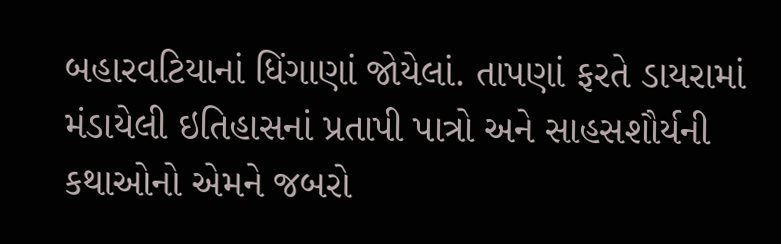બહારવટિયાનાં ધિંગાણાં જોયેલાં. તાપણાં ફરતે ડાયરામાં મંડાયેલી ઇતિહાસનાં પ્રતાપી પાત્રો અને સાહસશૌર્યની કથાઓનો એમને જબરો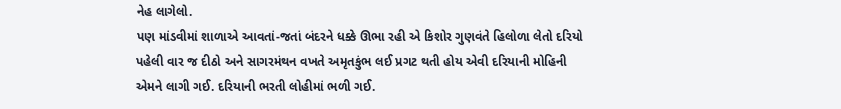નેહ લાગેલો.
પણ માંડવીમાં શાળાએ આવતાં-જતાં બંદરને ધક્કે ઊભા રહી એ કિશોર ગુણવંતે હિલોળા લેતો દરિયો પહેલી વાર જ દીઠો અને સાગરમંથન વખતે અમૃતકુંભ લઈ પ્રગટ થતી હોય એવી દરિયાની મોહિની એમને લાગી ગઈ. દરિયાની ભરતી લોહીમાં ભળી ગઈ.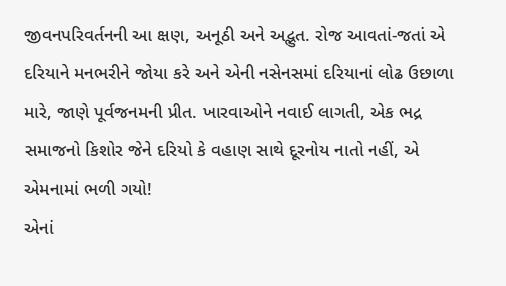જીવનપરિવર્તનની આ ક્ષણ, અનૂઠી અને અદ્ભુત. રોજ આવતાં-જતાં એ દરિયાને મનભરીને જોયા કરે અને એની નસેનસમાં દરિયાનાં લોઢ ઉછાળા મારે, જાણે પૂર્વજનમની પ્રીત. ખારવાઓને નવાઈ લાગતી, એક ભદ્ર સમાજનો કિશોર જેને દરિયો કે વહાણ સાથે દૂરનોય નાતો નહીં, એ એમનામાં ભળી ગયો!
એનાં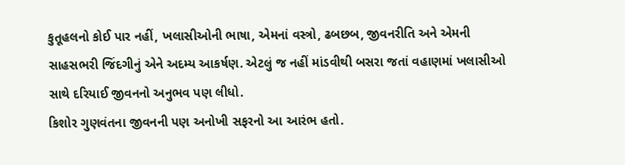કુતૂહલનો કોઈ પાર નહીં, ખલાસીઓની ભાષા, એમનાં વસ્ત્રો, ઢબછબ, જીવનરીતિ અને એમની સાહસભરી જિંદગીનું એને અદમ્ય આકર્ષણ. એટલું જ નહીં માંડવીથી બસરા જતાં વહાણમાં ખલાસીઓ સાથે દરિયાઈ જીવનનો અનુભવ પણ લીધો.
કિશોર ગુણવંતના જીવનની પણ અનોખી સફરનો આ આરંભ હતો.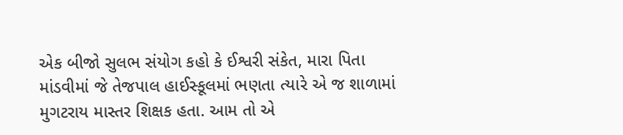એક બીજો સુલભ સંયોગ કહો કે ઈશ્વરી સંકેત, મારા પિતા માંડવીમાં જે તેજપાલ હાઈસ્કૂલમાં ભણતા ત્યારે એ જ શાળામાં મુગટરાય માસ્તર શિક્ષક હતા. આમ તો એ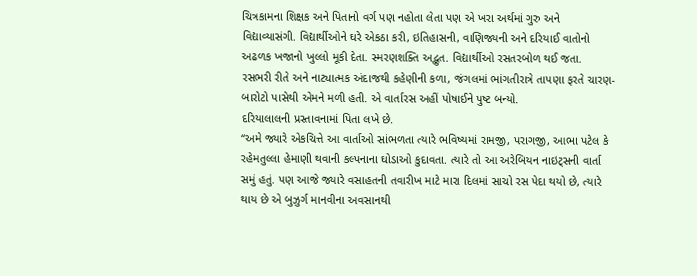ચિત્રકામના શિક્ષક અને પિતાનો વર્ગ પણ નહોતા લેતા પણ એ ખરા અર્થમાં ગુરુ અને વિદ્યાવ્યાસંગી. વિદ્યાર્થીઓને ઘરે એકઠા કરી, ઇતિહાસની, વાણિજ્યની અને દરિયાઈ વાતોનો અઢળક ખજાનો ખુલ્લો મૂકી દેતા. સ્મરણશક્તિ અદ્ભુત. વિદ્યાર્થીઓ રસતરબોળ થઈ જતા.
રસભરી રીતે અને નાટ્યાત્મક અંદાજથી કહેણીની કળા, જંગલમાં ભાંગતીરાત્રે તાપણા ફરતે ચારણ-બારોટો પાસેથી એમને મળી હતી. એ વાર્તારસ અહીં પોષાઈને પુષ્ટ બન્યો.
દરિયાલાલની પ્રસ્તાવનામાં પિતા લખે છે.
“અમે જ્યારે એકચિત્તે આ વાર્તાઓ સાંભળતા ત્યારે ભવિષ્યમાં રામજી, પરાગજી, આભા પટેલ કે રહેમતુલ્લા હેમાણી થવાની કલ્પનાના ઘોડાઓ કુદાવતા. ત્યારે તો આ અરેબિયન નાઇટ્સની વાર્તા સમું હતું. પણ આજે જ્યારે વસાહતની તવારીખ માટે મારા દિલમાં સાચો રસ પેદા થયો છે, ત્યારે થાય છે એ બુઝુર્ગ માનવીના અવસાનથી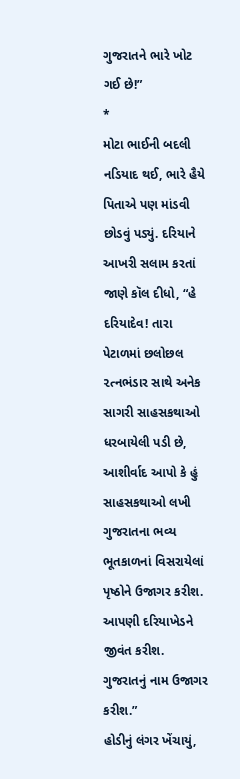ગુજરાતને ભારે ખોટ ગઈ છે!”
*
મોટા ભાઈની બદલી નડિયાદ થઈ, ભારે હૈયે પિતાએ પણ માંડવી છોડવું પડ્યું. દરિયાને આખરી સલામ કરતાં જાણે કૉલ દીધો, “હે દરિયાદેવ! તારા પેટાળમાં છલોછલ ૨ત્નભંડાર સાથે અનેક સાગરી સાહસકથાઓ ધરબાયેલી પડી છે, આશીર્વાદ આપો કે હું સાહસકથાઓ લખી ગુજરાતના ભવ્ય ભૂતકાળનાં વિસરાયેલાં પૃષ્ઠોને ઉજાગર કરીશ. આપણી દરિયાખેડને જીવંત કરીશ. ગુજરાતનું નામ ઉજાગર કરીશ.”
હોડીનું લંગર ખેંચાયું,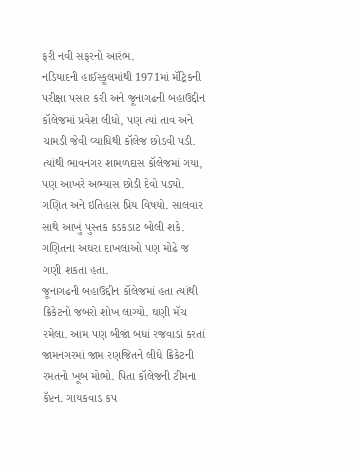ફરી નવી સફરનો આરંભ.
નડિયાદની હાઈસ્કૂલમાંથી 1971માં મૅટ્રિકની પરીક્ષા પસાર કરી અને જૂનાગઢની બહાઉદ્દીન કૉલેજમાં પ્રવેશ લીધો, પણ ત્યાં તાવ અને ચામડી જેવી વ્યાધિથી કૉલેજ છોડવી પડી. ત્યાંથી ભાવનગર શામળદાસ કૉલેજમાં ગયા, પણ આખરે અભ્યાસ છોડી દેવો પડ્યો.
ગણિત અને ઇતિહાસ પ્રિય વિષયો. સાલવાર સાથે આખું પુસ્તક કડકડાટ બોલી શકે. ગણિતના અઘરા દાખલાઓ પણ મોઢે જ ગણી શકતા હતા.
જૂનાગઢની બહાઉદ્દીન કૉલેજમાં હતા ત્યાંથી ક્રિકેટનો જબરો શોખ લાગ્યો. ઘણી મૅચ રમેલા. આમ પણ બીજાં બધાં રજવાડાં કરતાં જામનગરમાં જામ રણજિતને લીધે ક્રિકેટની રમતનો ખૂબ મોભો. પિતા કૉલેજની ટીમના કૅપ્ટન. ગાયકવાડ કપ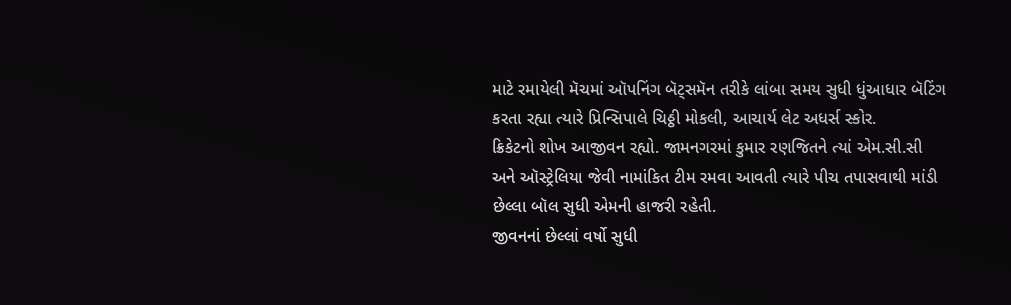માટે રમાયેલી મૅચમાં ઑપનિંગ બૅટ્સમૅન તરીકે લાંબા સમય સુધી ધુંઆધાર બૅટિંગ કરતા રહ્યા ત્યારે પ્રિન્સિપાલે ચિઠ્ઠી મોકલી, આચાર્ય લેટ અધર્સ સ્કોર.
ક્રિકેટનો શોખ આજીવન રહ્યો. જામનગરમાં કુમાર રણજિતને ત્યાં એમ.સી.સી અને ઑસ્ટ્રેલિયા જેવી નામાંકિત ટીમ રમવા આવતી ત્યારે પીચ તપાસવાથી માંડી છેલ્લા બૉલ સુધી એમની હાજરી રહેતી.
જીવનનાં છેલ્લાં વર્ષો સુધી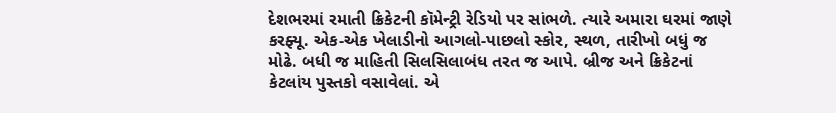દેશભરમાં રમાતી ક્રિકેટની કૉમેન્ટ્રી રેડિયો પર સાંભળે. ત્યારે અમારા ઘરમાં જાણે કરફ્યૂ. એક-એક ખેલાડીનો આગલો-પાછલો સ્કોર, સ્થળ, તારીખો બધું જ મોઢે. બધી જ માહિતી સિલસિલાબંધ તરત જ આપે. બ્રીજ અને ક્રિકેટનાં કેટલાંય પુસ્તકો વસાવેલાં. એ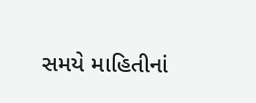સમયે માહિતીનાં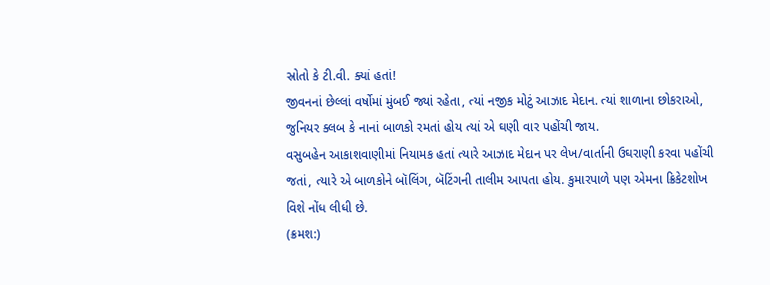સ્રોતો કે ટી.વી. ક્યાં હતાં!
જીવનનાં છેલ્લાં વર્ષોમાં મુંબઈ જ્યાં રહેતા, ત્યાં નજીક મોટું આઝાદ મેદાન. ત્યાં શાળાના છોકરાઓ, જુનિયર ક્લબ કે નાનાં બાળકો રમતાં હોય ત્યાં એ ઘણી વાર પહોંચી જાય.
વસુબહેન આકાશવાણીમાં નિયામક હતાં ત્યારે આઝાદ મેદાન પર લેખ/વાર્તાની ઉઘરાણી કરવા પહોંચી જતાં, ત્યારે એ બાળકોને બૉલિંગ, બૅટિંગની તાલીમ આપતા હોય. કુમારપાળે પણ એમના ક્રિકેટશોખ વિશે નોંધ લીધી છે.
(ક્રમશ:)